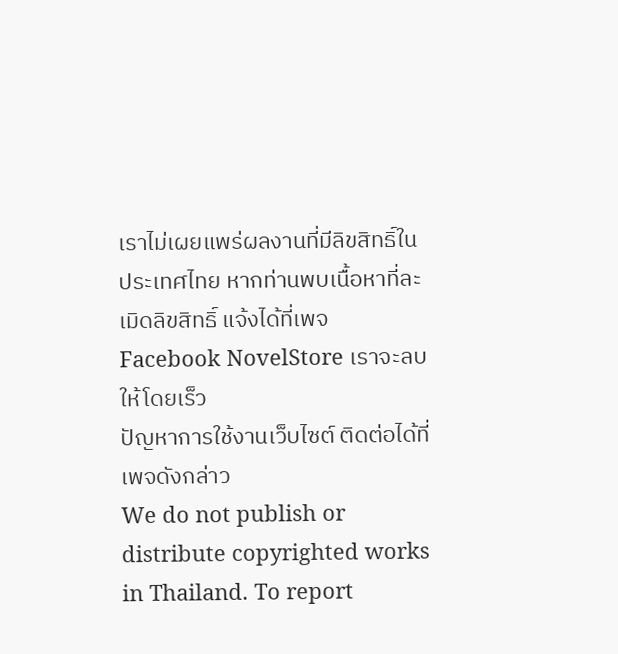เราไม่เผยแพร่ผลงานที่มีลิขสิทธิ์ในประเทศไทย หากท่านพบเนื้อหาที่ละเมิดลิขสิทธิ์ แจ้งได้ที่เพจ Facebook NovelStore เราจะลบให้โดยเร็ว
ปัญหาการใช้งานเว็บไซต์ ติดต่อได้ที่เพจดังกล่าว
We do not publish or distribute copyrighted works in Thailand. To report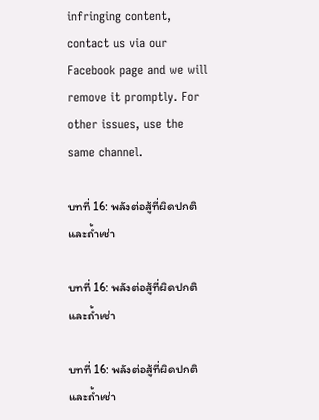infringing content, contact us via our Facebook page and we will remove it promptly. For other issues, use the same channel.

บทที่ 16: พลังต่อสู้ที่ผิดปกติและถ้ำเช่า

บทที่ 16: พลังต่อสู้ที่ผิดปกติและถ้ำเช่า

บทที่ 16: พลังต่อสู้ที่ผิดปกติและถ้ำเช่า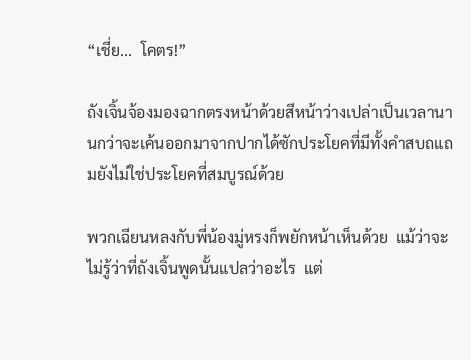“เชี่ย...  โคตร!”

ถังเจิ้นจ้องมองฉากตรงหน้าด้วยสีหน้าว่างเปล่าเป็นเวลานานกว่าจะเค้นออกมาจากปากได้ซักประโยคที่มีทั้งคำสบถแถมยังไม่ใช่ประโยคที่สมบูรณ์ด้วย

พวกเฉียนหลงกับพี่น้องมู่หรงก็พยักหน้าเห็นด้วย  แม้ว่าจะไม่รู้ว่าที่ถังเจิ้นพูดนั้นแปลว่าอะไร  แต่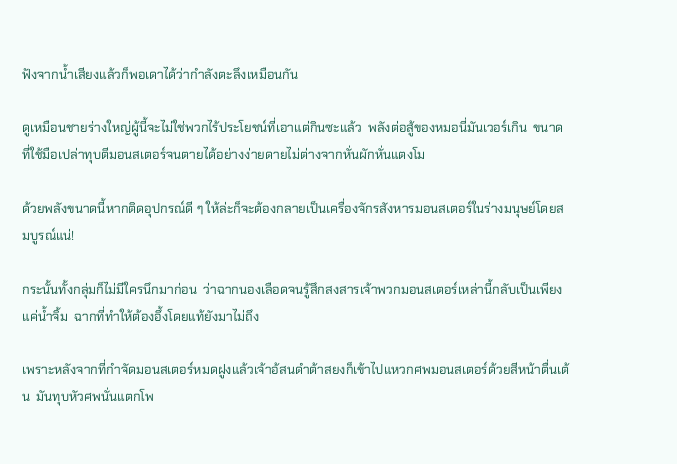ฟังจากน้ำเสียงแล้วก็พอเดาได้ว่ากำลังตะลึงเหมือนกัน

ดูเหมือนชายร่างใหญ่ผู้นี้จะไม่ใช่พวกไร้ประโยชน์ที่เอาแต่กินซะแล้ว  พลังต่อสู้ของหมอนี่มันเวอร์เกิน  ขนาดที่ใช้มือเปล่าทุบตีมอนสเตอร์จนตายได้อย่างง่ายดายไม่ต่างจากหั่นผักหั่นแตงโม

ด้วยพลังขนาดนี้หากติดอุปกรณ์ดี ๆ ให้ล่ะก็จะต้องกลายเป็นเครื่องจักรสังหารมอนสเตอร์ในร่างมนุษย์โดยสมบูรณ์แน่!

กระนั้นทั้งกลุ่มก็ไม่มีใครนึกมาก่อน  ว่าฉากนองเลือดจนรู้สึกสงสารเจ้าพวกมอนสเตอร์เหล่านี้กลับเป็นเพียงแค่น้ำจิ้ม  ฉากที่ทำให้ต้องอึ้งโดยแท้ยังมาไม่ถึง

เพราะหลังจากที่กำจัดมอนสเตอร์หมดฝูงแล้วเจ้าอ้สนดำต้าสยงก็เข้าไปแหวกศพมอนสเตอร์ด้วยสีหน้าตื่นเต้น  มันทุบหัวศพนั่นแตกโพ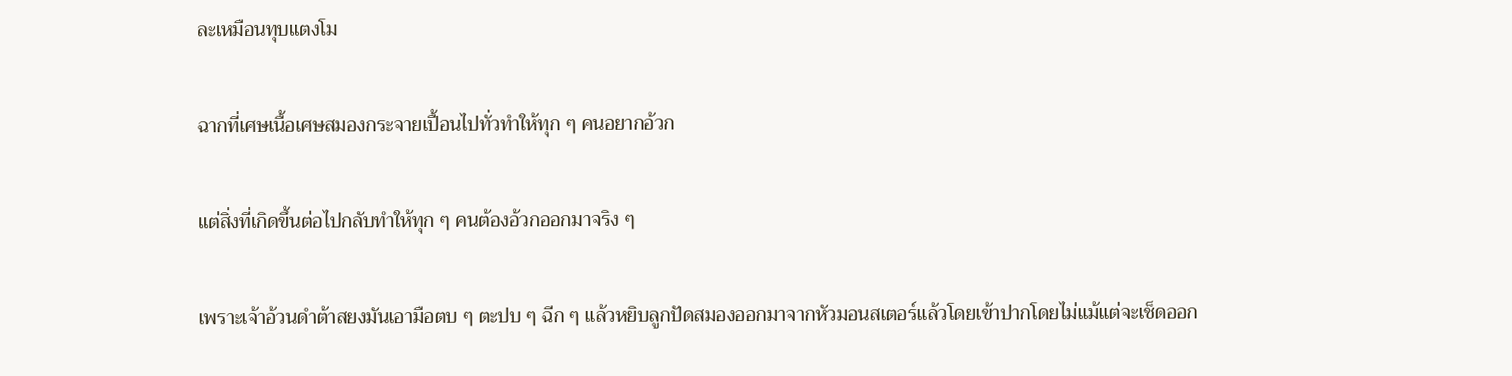ละเหมือนทุบแตงโม

ฉากที่เศษเนื้อเศษสมองกระจายเปื้อนไปทั่วทำให้ทุก ๆ คนอยากอ้วก

แต่สิ่งที่เกิดขึ้นต่อไปกลับทำให้ทุก ๆ คนต้องอ้วกออกมาจริง ๆ

เพราะเจ้าอ้วนดำต้าสยงมันเอามือตบ ๆ ตะปบ ๆ ฉีก ๆ แล้วหยิบลูกปัดสมองออกมาจากหัวมอนสเตอร์แล้วโดยเข้าปากโดยไม่แม้แต่จะเช็ดออก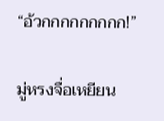“อ้วกกกกกกกกก!”

มู่หรงจื่อเหยียน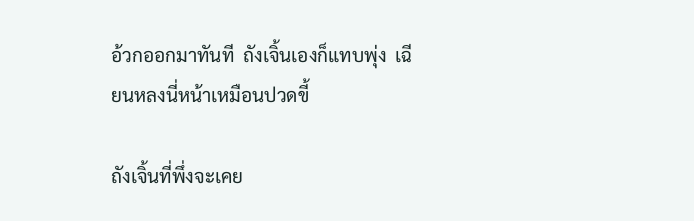อ้วกออกมาทันที  ถังเจิ้นเองก็แทบพุ่ง  เฉียนหลงนี่หน้าเหมือนปวดขี้

ถังเจิ้นที่พึ่งจะเคย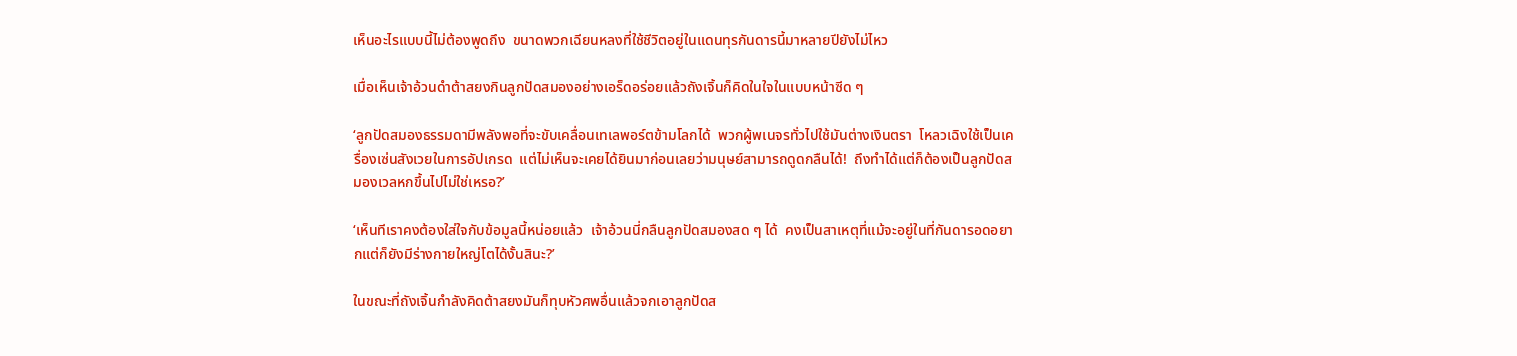เห็นอะไรแบบนี้ไม่ต้องพูดถึง  ขนาดพวกเฉียนหลงที่ใช้ชีวิตอยู่ในแดนทุรกันดารนี้มาหลายปียังไม่ไหว

เมื่อเห็นเจ้าอ้วนดำต้าสยงกินลูกปัดสมองอย่างเอร็ดอร่อยแล้วถังเจิ้นก็คิดในใจในแบบหน้าซีด ๆ

‘ลูกปัดสมองธรรมดามีพลังพอที่จะขับเคลื่อนเทเลพอร์ตข้ามโลกได้  พวกผู้พเนจรทั่วไปใช้มันต่างเงินตรา  โหลวเฉิงใช้เป็นเครื่องเซ่นสังเวยในการอัปเกรด  แต่ไม่เห็นจะเคยได้ยินมาก่อนเลยว่ามนุษย์สามารถดูดกลืนได้!  ถึงทำได้แต่ก็ต้องเป็นลูกปัดสมองเวลหกขึ้นไปไม่ใช่เหรอ?’

‘เห็นทีเราคงต้องใส่ใจกับข้อมูลนี้หน่อยแล้ว  เจ้าอ้วนนี่กลืนลูกปัดสมองสด ๆ ได้  คงเป็นสาเหตุที่แม้จะอยู่ในที่กันดารอดอยากแต่ก็ยังมีร่างกายใหญ่โตได้งั้นสินะ?’

ในขณะที่ถังเจิ้นกำลังคิดต้าสยงมันก็ทุบหัวศพอื่นแล้วจกเอาลูกปัดส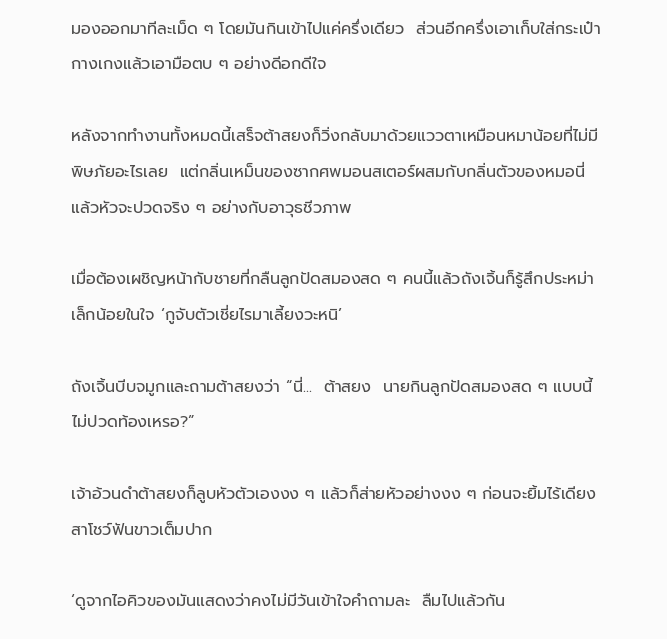มองออกมาทีละเม็ด ๆ โดยมันกินเข้าไปแค่ครึ่งเดียว  ส่วนอีกครึ่งเอาเก็บใส่กระเป๋ากางเกงแล้วเอามือตบ ๆ อย่างดีอกดีใจ

หลังจากทำงานทั้งหมดนี้เสร็จต้าสยงก็วิ่งกลับมาด้วยแววตาเหมือนหมาน้อยที่ไม่มีพิษภัยอะไรเลย  แต่กลิ่นเหม็นของซากศพมอนสเตอร์ผสมกับกลิ่นตัวของหมอนี่แล้วหัวจะปวดจริง ๆ อย่างกับอาวุธชีวภาพ

เมื่อต้องเผชิญหน้ากับชายที่กลืนลูกปัดสมองสด ๆ คนนี้แล้วถังเจิ้นก็รู้สึกประหม่าเล็กน้อยในใจ ‘กูจับตัวเชี่ยไรมาเลี้ยงวะหนิ’

ถังเจิ้นบีบจมูกและถามต้าสยงว่า “นี่...  ต้าสยง  นายกินลูกปัดสมองสด ๆ แบบนี้ไม่ปวดท้องเหรอ?”

เจ้าอ้วนดำต้าสยงก็ลูบหัวตัวเองงง ๆ แล้วก็ส่ายหัวอย่างงง ๆ ก่อนจะยิ้มไร้เดียงสาโชว์ฟันขาวเต็มปาก

‘ดูจากไอคิวของมันแสดงว่าคงไม่มีวันเข้าใจคำถามละ  ลืมไปแล้วกัน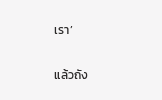เรา’

แล้วถัง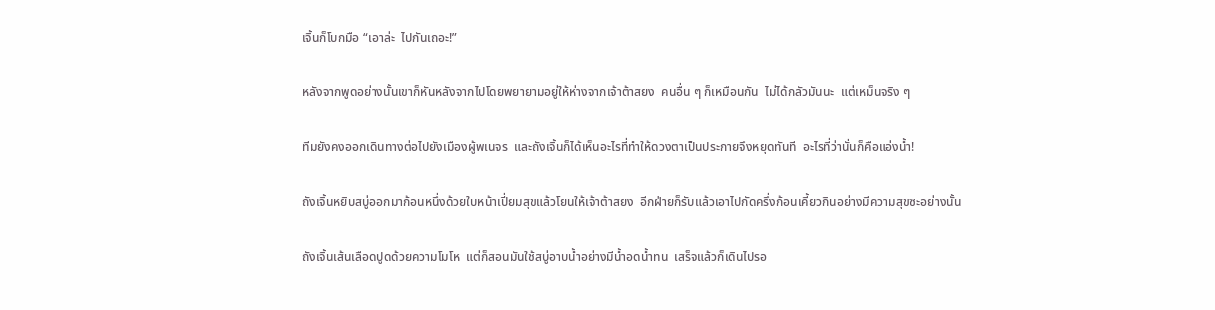เจิ้นก็โบกมือ “เอาล่ะ  ไปกันเถอะ!”

หลังจากพูดอย่างนั้นเขาก็หันหลังจากไปโดยพยายามอยู่ให้ห่างจากเจ้าต้าสยง  คนอื่น ๆ ก็เหมือนกัน  ไม่ได้กลัวมันนะ  แต่เหม็นจริง ๆ

ทีมยังคงออกเดินทางต่อไปยังเมืองผู้พเนจร  และถังเจิ้นก็ได้เห็นอะไรที่ทำให้ดวงตาเป็นประกายจึงหยุดทันที  อะไรที่ว่านั่นก็คือแอ่งน้ำ!

ถังเจิ้นหยิบสบู่ออกมาก้อนหนึ่งด้วยใบหน้าเปี่ยมสุขแล้วโยนให้เจ้าต้าสยง  อีกฝ่ายก็รับแล้วเอาไปกัดครึ่งก้อนเคี้ยวกินอย่างมีความสุขซะอย่างนั้น

ถังเจิ้นเส้นเลือดปูดด้วยความโมโห  แต่ก็สอนมันใช้สบู่อาบน้ำอย่างมีน้ำอดน้ำทน  เสร็จแล้วก็เดินไปรอ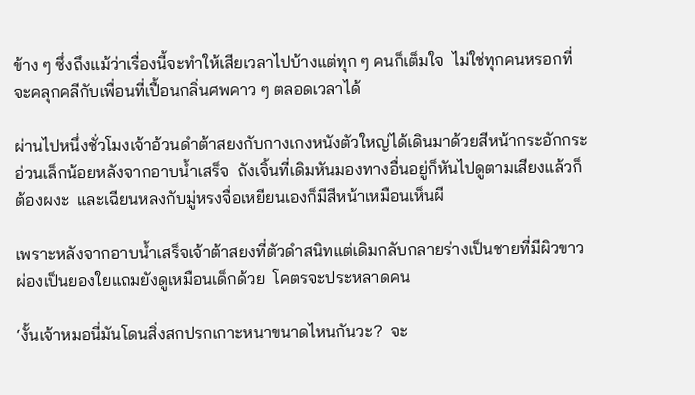ข้าง ๆ ซึ่งถึงแม้ว่าเรื่องนี้จะทำให้เสียเวลาไปบ้างแต่ทุก ๆ คนก็เต็มใจ  ไม่ใช่ทุกคนหรอกที่จะคลุกคลีกับเพื่อนที่เปื้อนกลิ่นศพคาว ๆ ตลอดเวลาได้

ผ่านไปหนึ่งชั่วโมงเจ้าอ้วนดำต้าสยงกับกางเกงหนังตัวใหญ่ได้เดินมาด้วยสีหน้ากระอักกระอ่วนเล็กน้อยหลังจากอาบน้ำเสร็จ  ถังเจิ้นที่เดิมหันมองทางอื่นอยู่ก็หันไปดูตามเสียงแล้วก็ต้องผงะ  และเฉียนหลงกับมู่หรงจื่อเหยียนเองก็มีสีหน้าเหมือนเห็นผี

เพราะหลังจากอาบน้ำเสร็จเจ้าต้าสยงที่ตัวดำสนิทแต่เดิมกลับกลายร่างเป็นชายที่มีผิวขาวผ่องเป็นยองใยแถมยังดูเหมือนเด็กด้วย  โคตรจะประหลาดคน

‘งั้นเจ้าหมอนี่มันโดนสิ่งสกปรกเกาะหนาขนาดไหนกันวะ?  จะ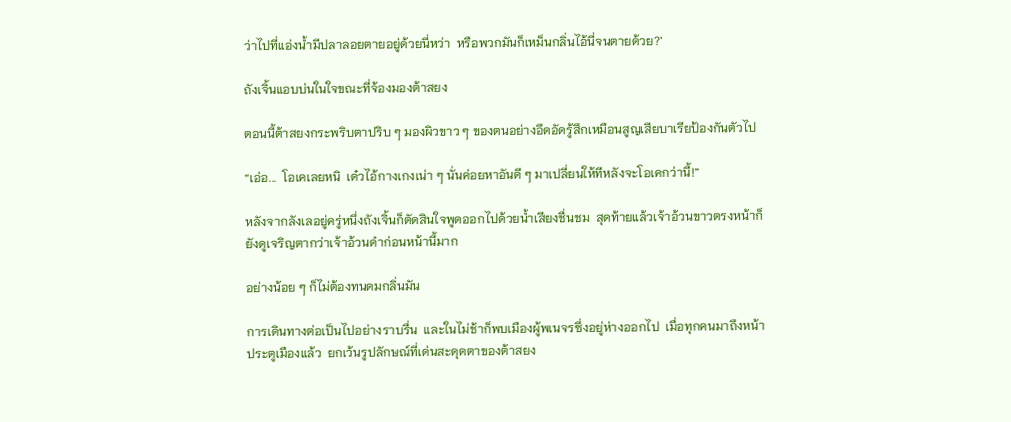ว่าไปที่แอ่งน้ำมีปลาลอยตายอยู่ด้วยนี่หว่า  หรือพวกมันก็เหม็นกลิ่นไอ้นี่จนตายด้วย?’

ถังเจิ้นแอบบ่นในใจขณะที่จ้องมองต้าสยง

ตอนนี้ต้าสยงกระพริบตาปริบ ๆ มองผิวขาว ๆ ของตนอย่างอึดอัดรู้สึกเหมือนสูญเสียบาเรียป้องกันตัวไป

“เอ่อ...  โอเคเลยหนิ  เด๋วไอ้กางเกงเน่า ๆ นั่นค่อยหาอันดี ๆ มาเปลี่ยนให้ทีหลังจะโอเคกว่านี้!”

หลังจากลังเลอยู่ครู่หนึ่งถังเจิ้นก็ตัดสินใจพูดออกไปด้วยน้ำเสียงชื่นชม  สุดท้ายแล้วเจ้าอ้วนขาวตรงหน้าก็ยังดูเจริญตากว่าเจ้าอ้วนดำก่อนหน้านี้มาก

อย่างน้อย ๆ ก็ไม่ต้องทนดมกลิ่นมัน

การเดินทางต่อเป็นไปอย่างราบรื่น  และในไม่ช้าก็พบเมืองผู้พเนจรซึ่งอยู่ห่างออกไป  เมื่อทุกคนมาถึงหน้าประตูเมืองแล้ว  ยกเว้นรูปลักษณ์ที่เด่นสะดุดตาของต้าสยง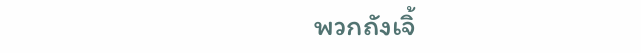พวกถังเจิ้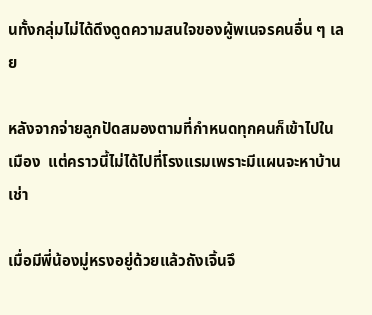นทั้งกลุ่มไม่ได้ดึงดูดความสนใจของผู้พเนจรคนอื่น ๆ เลย

หลังจากจ่ายลูกปัดสมองตามที่กำหนดทุกคนก็เข้าไปในเมือง  แต่คราวนี้ไม่ได้ไปที่โรงแรมเพราะมีแผนจะหาบ้านเช่า

เมื่อมีพี่น้องมู่หรงอยู่ด้วยแล้วถังเจิ้นจึ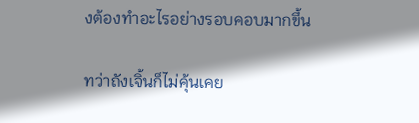งต้องทำอะไรอย่างรอบคอบมากขึ้น

ทว่าถังเจิ้นก็ไม่คุ้นเคย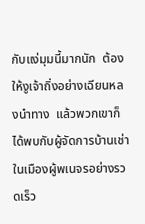กับแง่มุมนี้มากนัก  ต้องให้งูเจ้าถิ่งอย่างเฉียนหลงนำทาง  แล้วพวกเขาก็ได้พบกับผู้จัดการบ้านเช่าในเมืองผู้พเนจรอย่างรวดเร็ว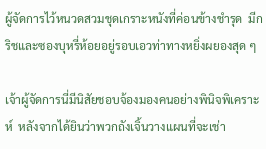ผู้จัดการไว้หนวดสวมชุดเกราะหนังที่ค่อนข้างชำรุด  มีกริชและซองบุหรี่ห้อยอยู่รอบเอวท่าทางหยิ่งผยองสุด ๆ

เจ้าผู้จัดการนี่มีนิสัยชอบจ้องมองคนอย่างพินิจพิเคราะห์  หลังจากได้ยินว่าพวกถังเจิ้นวางแผนที่จะเช่า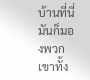บ้านที่นี่มันก็มองพวกเขาทั้ง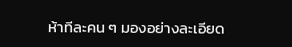ห้าทีละคน ๆ มองอย่างละเอียด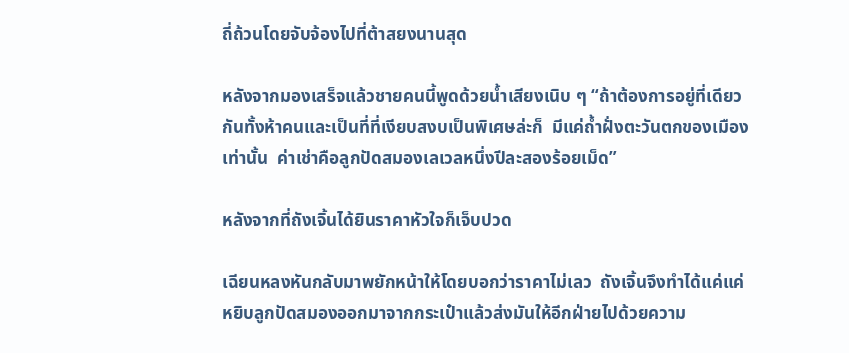ถี่ถ้วนโดยจับจ้องไปที่ต้าสยงนานสุด

หลังจากมองเสร็จแล้วชายคนนี้พูดด้วยน้ำเสียงเนิบ ๆ “ถ้าต้องการอยู่ที่เดียวกันทั้งห้าคนและเป็นที่ที่เงียบสงบเป็นพิเศษล่ะก็  มีแค่ถ้ำฝั่งตะวันตกของเมืองเท่านั้น  ค่าเช่าคือลูกปัดสมองเลเวลหนึ่งปีละสองร้อยเม็ด”

หลังจากที่ถังเจิ้นได้ยินราคาหัวใจก็เจ็บปวด

เฉียนหลงหันกลับมาพยักหน้าให้โดยบอกว่าราคาไม่เลว  ถังเจิ้นจึงทำได้แค่แค่หยิบลูกปัดสมองออกมาจากกระเป๋าแล้วส่งมันให้อีกฝ่ายไปด้วยความ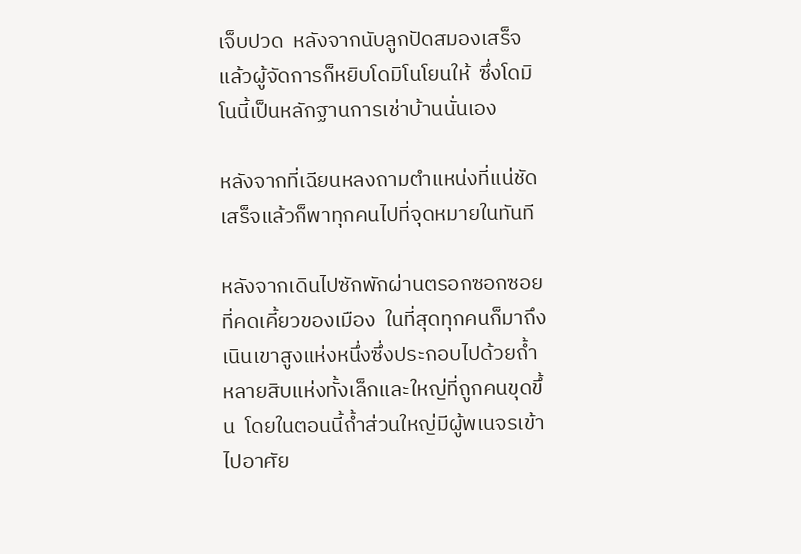เจ็บปวด  หลังจากนับลูกปัดสมองเสร็จแล้วผู้จัดการก็หยิบโดมิโนโยนให้  ซึ่งโดมิโนนี้เป็นหลักฐานการเช่าบ้านนั่นเอง

หลังจากที่เฉียนหลงถามตำแหน่งที่แน่ชัดเสร็จแล้วก็พาทุกคนไปที่จุดหมายในทันที

หลังจากเดินไปซักพักผ่านตรอกซอกซอยที่คดเคี้ยวของเมือง  ในที่สุดทุกคนก็มาถึงเนินเขาสูงแห่งหนึ่งซึ่งประกอบไปด้วยถ้ำหลายสิบแห่งทั้งเล็กและใหญ่ที่ถูกคนขุดขึ้น  โดยในตอนนี้ถ้ำส่วนใหญ่มีผู้พเนจรเข้าไปอาศัย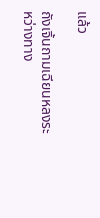แล้ว

ถังเจิ้นถามเฉียนหลงระหว่างทาง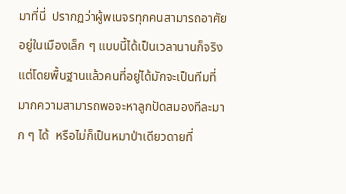มาที่นี่  ปรากฏว่าผู้พเนจรทุกคนสามารถอาศัยอยู่ในเมืองเล็ก ๆ แบบนี้ได้เป็นเวลานานก็จริง  แต่โดยพื้นฐานแล้วคนที่อยู่ได้มักจะเป็นทีมที่มากความสามารถพอจะหาลูกปัดสมองทีละมาก ๆ ได้  หรือไม่ก็เป็นหมาป่าเดียวดายที่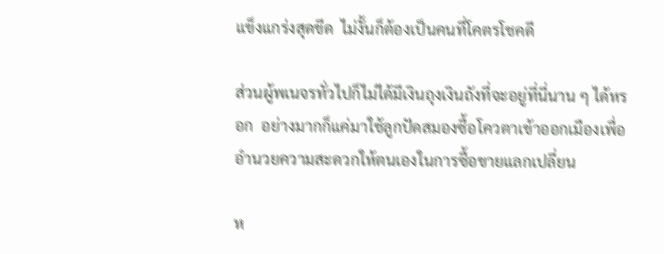แข็งแกร่งสุดขีด  ไม่งั้นก็ต้องเป็นคนที่โคตรโชคดี

ส่วนผู้พเนจรทั่วไปก็ไม่ได้มีเงินถุงเงินถังที่จะอยู่ที่นี่นาน ๆ ได้หรอก  อย่างมากก็แค่มาใช้ลูกปัดสมองซื้อโควตาเข้าออกเมืองเพื่ออำนวยความสะดวกให้ตนเองในการซื้อขายแลกเปลี่ยน

ห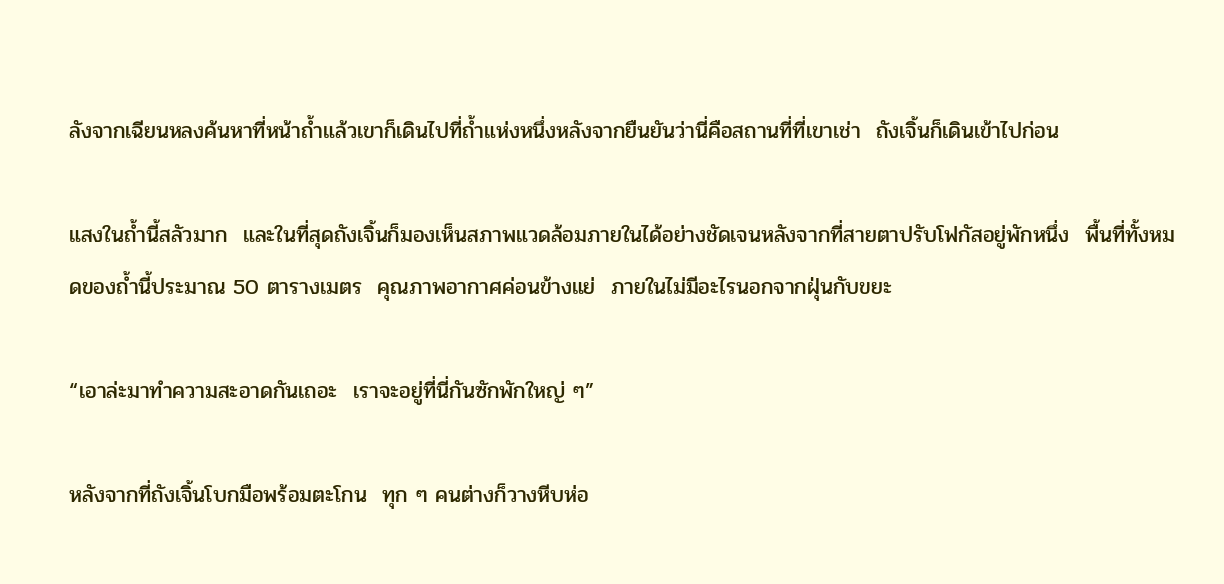ลังจากเฉียนหลงค้นหาที่หน้าถ้ำแล้วเขาก็เดินไปที่ถ้ำแห่งหนึ่งหลังจากยืนยันว่านี่คือสถานที่ที่เขาเช่า  ถังเจิ้นก็เดินเข้าไปก่อน

แสงในถ้ำนี้สลัวมาก  และในที่สุดถังเจิ้นก็มองเห็นสภาพแวดล้อมภายในได้อย่างชัดเจนหลังจากที่สายตาปรับโฟกัสอยู่พักหนึ่ง  พื้นที่ทั้งหมดของถ้ำนี้ประมาณ 50 ตารางเมตร  คุณภาพอากาศค่อนข้างแย่  ภายในไม่มีอะไรนอกจากฝุ่นกับขยะ

“เอาล่ะมาทำความสะอาดกันเถอะ  เราจะอยู่ที่นี่กันซักพักใหญ่ ๆ”

หลังจากที่ถังเจิ้นโบกมือพร้อมตะโกน  ทุก ๆ คนต่างก็วางหีบห่อ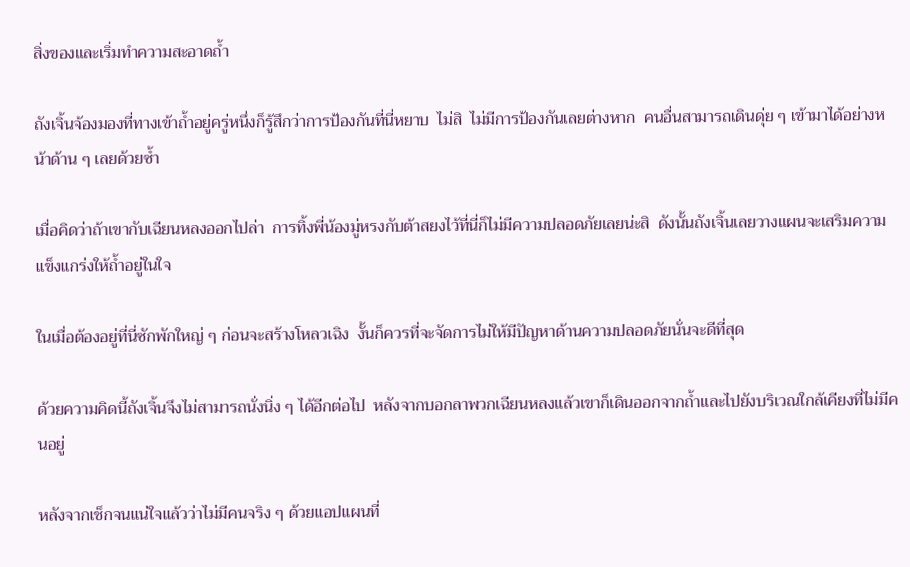สิ่งของและเริ่มทำความสะอาดถ้ำ

ถังเจิ้นจ้องมองที่ทางเข้าถ้ำอยู่ครู่หนึ่งก็รู้สึกว่าการป้องกันที่นี่หยาบ  ไม่สิ  ไม่มีการป้องกันเลยต่างหาก  คนอื่นสามารถเดินดุ่ย ๆ เข้ามาได้อย่างหน้าด้าน ๆ เลยด้วยซ้ำ

เมื่อคิดว่าถ้าเขากับเฉียนหลงออกไปล่า  การทิ้งพี่น้องมู่หรงกับต้าสยงไว้ที่นี่ก็ไม่มีความปลอดภัยเลยน่ะสิ  ดังนั้นถังเจิ้นเลยวางแผนจะเสริมความแข็งแกร่งให้ถ้ำอยู่ในใจ

ในเมื่อต้องอยู่ที่นี่ซักพักใหญ่ ๆ ก่อนจะสร้างโหลวเฉิง  งั้นก็ควรที่จะจัดการไม่ให้มีปัญหาด้านความปลอดภัยนั่นจะดีที่สุด

ด้วยความคิดนี้ถังเจิ้นจึงไม่สามารถนั่งนิ่ง ๆ ได้อีกต่อไป  หลังจากบอกลาพวกเฉียนหลงแล้วเขาก็เดินออกจากถ้ำและไปยังบริเวณใกล้เคียงที่ไม่มีคนอยู่

หลังจากเช็กจนแน่ใจแล้วว่าไม่มีคนจริง ๆ ด้วยแอปแผนที่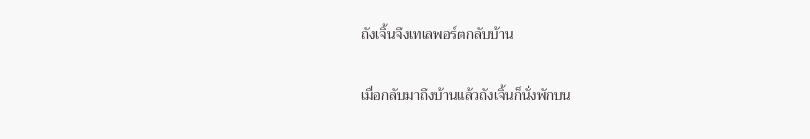ถังเจิ้นจึงเทเลพอร์ตกลับบ้าน

เมื่อกลับมาถึงบ้านแล้วถังเจิ้นก็นั่งพักบน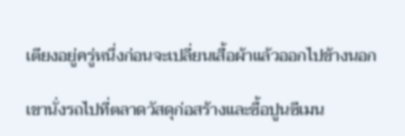เตียงอยู่ครู่หนึ่งก่อนจะเปลี่ยนเสื้อผ้าแล้วออกไปข้างนอก

เขานั่งรถไปที่ตลาดวัสดุก่อสร้างและซื้อปูนซีเมน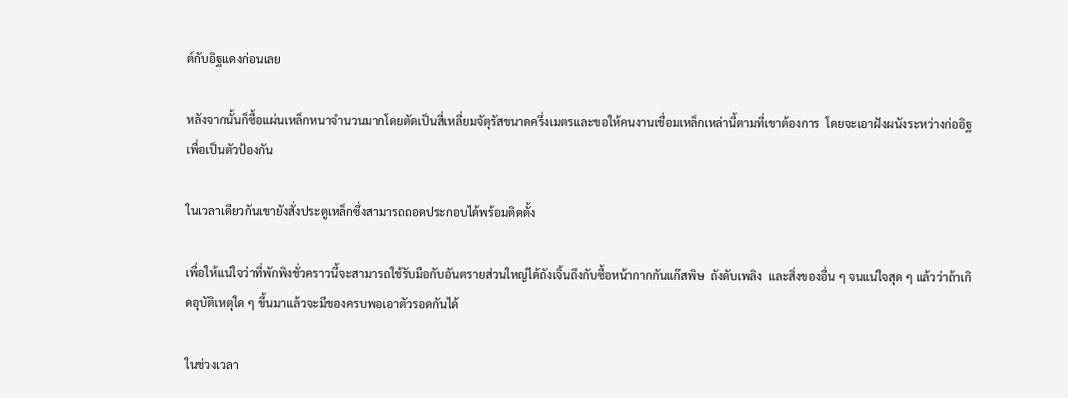ต์กับอิฐแดงก่อนเลย

หลังจากนั้นก็ซื้อแผ่นเหล็กหนาจำนวนมากโดยตัดเป็นสี่เหลี่ยมจัตุรัสขนาดครึ่งเมตรและขอให้คนงานเชื่อมเหล็กเหล่านี้ตามที่เขาต้องการ  โดยจะเอาฝังผนังระหว่างก่ออิฐเพื่อเป็นตัวป้องกัน

ในเวลาเดียวกันเขายังสั่งประตูเหล็กซึ่งสามารถถอดประกอบได้พร้อมติดตั้ง

เพื่อให้แน่ใจว่าที่พักพิงชั่วคราวนี้จะสามารถใช้รับมือกับอันตรายส่วนใหญ่ได้ถังเจิ้นถึงกับซื้อหน้ากากกันแก๊สพิษ  ถังดับเพลิง  และสิ่งของอื่น ๆ จนแน่ใจสุด ๆ แล้วว่าถ้าเกิดอุบัติเหตุใด ๆ ขึ้นมาแล้วจะมีของครบพอเอาตัวรอดกันได้

ในช่วงเวลา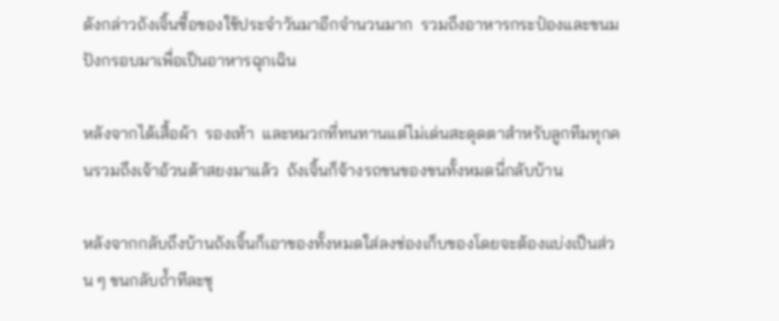ดังกล่าวถังเจิ้นซื้อของใช้ประจำวันมาอีกจำนวนมาก  รวมถึงอาหารกระป๋องและขนมปังกรอบมาเพื่อเป็นอาหารฉุกเฉิน

หลังจากได้เสื้อผ้า  รองเท้า  และหมวกที่ทนทานแต่ไม่เด่นสะดุดตาสำหรับลูกทีมทุกคนรวมถึงเจ้าอ้วนต้าสยงมาแล้ว  ถังเจิ้นก็จ้างรถขนของขนทั้งหมดนี่กลับบ้าน

หลังจากกลับถึงบ้านถังเจิ้นก็เอาของทั้งหมดใส่ลงช่องเก็บของโดยจะต้องแบ่งเป็นส่วน ๆ ขนกลับถ้ำทีละชุ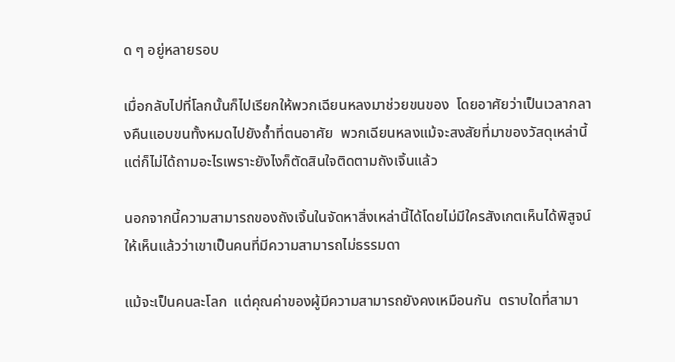ด ๆ อยู่หลายรอบ

เมื่อกลับไปที่โลกนั้นก็ไปเรียกให้พวกเฉียนหลงมาช่วยขนของ  โดยอาศัยว่าเป็นเวลากลางคืนแอบขนทั้งหมดไปยังถ้ำที่ตนอาศัย  พวกเฉียนหลงแม้จะสงสัยที่มาของวัสดุเหล่านี้แต่ก็ไม่ได้ถามอะไรเพราะยังไงก็ตัดสินใจติดตามถังเจิ้นแล้ว

นอกจากนี้ความสามารถของถังเจิ้นในจัดหาสิ่งเหล่านี้ได้โดยไม่มีใครสังเกตเห็นได้พิสูจน์ให้เห็นแล้วว่าเขาเป็นคนที่มีความสามารถไม่ธรรมดา

แม้จะเป็นคนละโลก  แต่คุณค่าของผู้มีความสามารถยังคงเหมือนกัน  ตราบใดที่สามา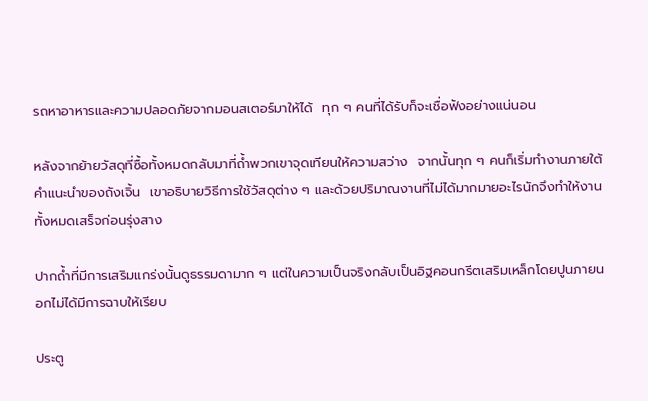รถหาอาหารและความปลอดภัยจากมอนสเตอร์มาให้ได้  ทุก ๆ คนที่ได้รับก็จะเชื่อฟังอย่างแน่นอน

หลังจากย้ายวัสดุที่ซื้อทั้งหมดกลับมาที่ถ้ำพวกเขาจุดเทียนให้ความสว่าง  จากนั้นทุก ๆ คนก็เริ่มทำงานภายใต้คำแนะนำของถังเจิ้น  เขาอธิบายวิธีการใช้วัสดุต่าง ๆ และด้วยปริมาณงานที่ไม่ได้มากมายอะไรนักจึงทำให้งานทั้งหมดเสร็จก่อนรุ่งสาง

ปากถ้ำที่มีการเสริมแกร่งนั้นดูธรรมดามาก ๆ แต่ในความเป็นจริงกลับเป็นอิฐคอนกรีตเสริมเหล็กโดยปูนภายนอกไม่ได้มีการฉาบให้เรียบ

ประตู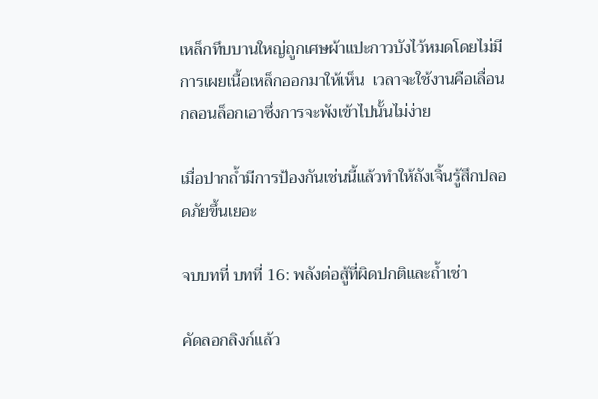เหล็กทึบบานใหญ่ถูกเศษผ้าแปะกาวบังไว้หมดโดยไม่มีการเผยเนื้อเหล็กออกมาให้เห็น  เวลาจะใช้งานคือเลื่อนกลอนล็อกเอาซึ่งการจะพังเข้าไปนั้นไม่ง่าย

เมื่อปากถ้ำมีการป้องกันเช่นนี้แล้วทำให้ถังเจิ้นรู้สึกปลอดภัยขึ้นเยอะ

จบบทที่ บทที่ 16: พลังต่อสู้ที่ผิดปกติและถ้ำเช่า

คัดลอกลิงก์แล้ว